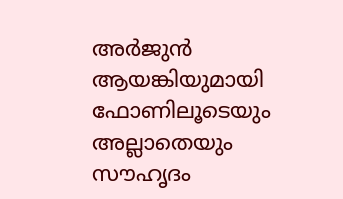അർജുൻ ആയങ്കിയുമായി ഫോണിലൂടെയും അല്ലാതെയും സൗഹൃദം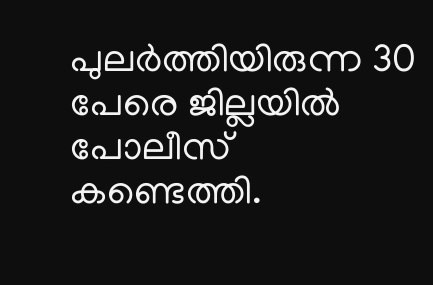പുലർത്തിയിരുന്ന 30 പേരെ ജില്ലയിൽ പോലീസ് കണ്ടെത്തി.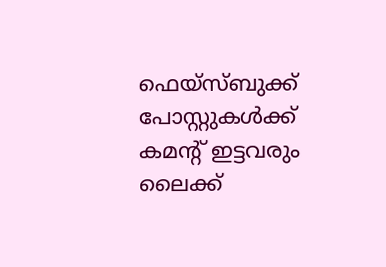ഫെയ്സ്ബുക്ക് പോസ്റ്റുകൾക്ക് കമന്റ് ഇട്ടവരും ലൈക്ക്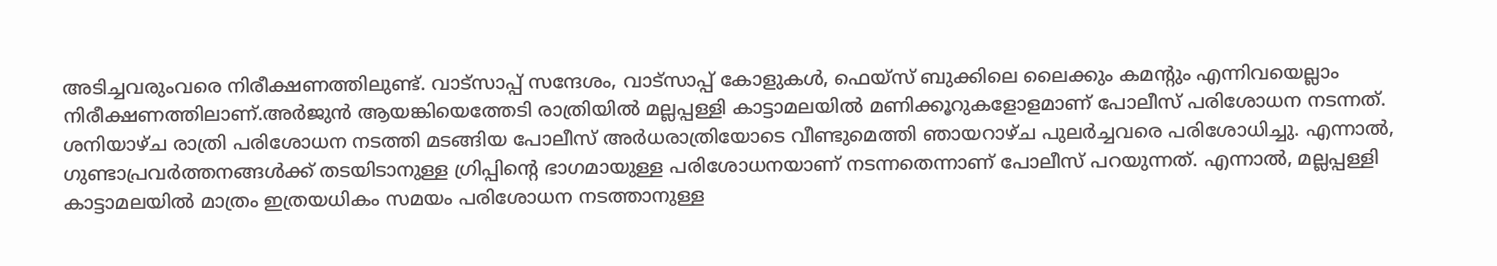അടിച്ചവരുംവരെ നിരീക്ഷണത്തിലുണ്ട്. വാട്സാപ്പ് സന്ദേശം, വാട്സാപ്പ് കോളുകൾ, ഫെയ്സ് ബുക്കിലെ ലൈക്കും കമന്റും എന്നിവയെല്ലാം നിരീക്ഷണത്തിലാണ്.അർജുൻ ആയങ്കിയെത്തേടി രാത്രിയിൽ മല്ലപ്പള്ളി കാട്ടാമലയിൽ മണിക്കൂറുകളോളമാണ് പോലീസ് പരിശോധന നടന്നത്. ശനിയാഴ്ച രാത്രി പരിശോധന നടത്തി മടങ്ങിയ പോലീസ് അർധരാത്രിയോടെ വീണ്ടുമെത്തി ഞായറാഴ്ച പുലർച്ചവരെ പരിശോധിച്ചു. എന്നാൽ, ഗുണ്ടാപ്രവർത്തനങ്ങൾക്ക് തടയിടാനുള്ള ഗ്രിപ്പിന്റെ ഭാഗമായുള്ള പരിശോധനയാണ് നടന്നതെന്നാണ് പോലീസ് പറയുന്നത്. എന്നാൽ, മല്ലപ്പള്ളി കാട്ടാമലയിൽ മാത്രം ഇത്രയധികം സമയം പരിശോധന നടത്താനുള്ള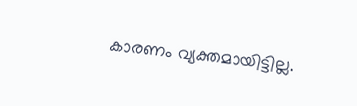കാരണം വ്യക്തമായിട്ടില്ല.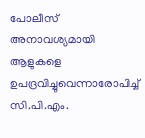പോലീസ് അനാവശ്യമായി ആളുകളെ ഉപദ്രവിച്ചുവെന്നാരോപിച്ച് സി.പി.എം.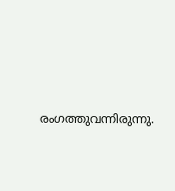രംഗത്തുവന്നിരുന്നു.